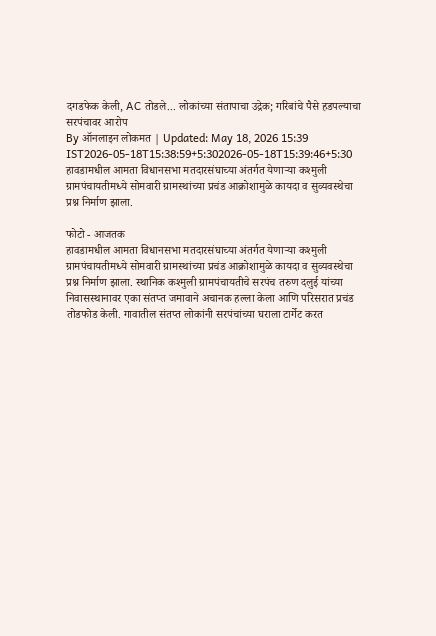दगडफेक केली, AC तोडले... लोकांच्या संतापाचा उद्रेक; गरिबांचे पैसे हडपल्याचा सरपंचावर आरोप
By ऑनलाइन लोकमत | Updated: May 18, 2026 15:39 IST2026-05-18T15:38:59+5:302026-05-18T15:39:46+5:30
हावडामधील आमता विधानसभा मतदारसंघाच्या अंतर्गत येणाऱ्या कश्मुली ग्रामपंचायतीमध्ये सोमवारी ग्रामस्थांच्या प्रचंड आक्रोशामुळे कायदा व सुव्यवस्थेचा प्रश्न निर्माण झाला.

फोटो - आजतक
हावडामधील आमता विधानसभा मतदारसंघाच्या अंतर्गत येणाऱ्या कश्मुली ग्रामपंचायतीमध्ये सोमवारी ग्रामस्थांच्या प्रचंड आक्रोशामुळे कायदा व सुव्यवस्थेचा प्रश्न निर्माण झाला. स्थानिक कश्मुली ग्रामपंचायतीचे सरपंच तरुण दलुई यांच्या निवासस्थानावर एका संतप्त जमावाने अचानक हल्ला केला आणि परिसरात प्रचंड तोडफोड केली. गावातील संतप्त लोकांनी सरपंचांच्या घराला टार्गेट करत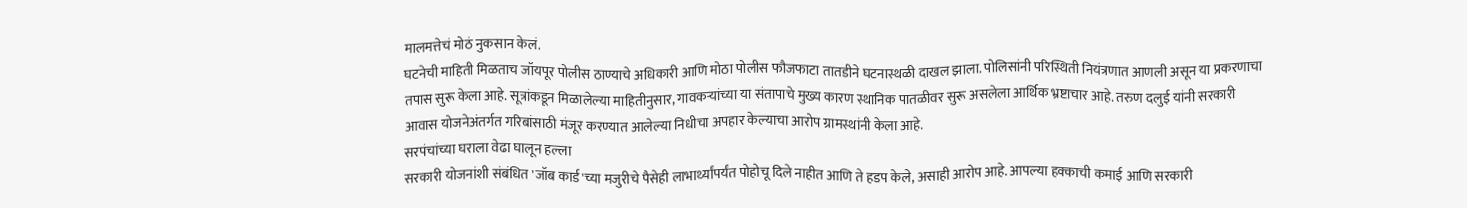मालमत्तेचं मोठं नुकसान केलं.
घटनेची माहिती मिळताच जॉयपूर पोलीस ठाण्याचे अधिकारी आणि मोठा पोलीस फौजफाटा तातडीने घटनास्थळी दाखल झाला. पोलिसांनी परिस्थिती नियंत्रणात आणली असून या प्रकरणाचा तपास सुरू केला आहे. सूत्रांकडून मिळालेल्या माहितीनुसार, गावकऱ्यांच्या या संतापाचे मुख्य कारण स्थानिक पातळीवर सुरू असलेला आर्थिक भ्रष्टाचार आहे. तरुण दलुई यांनी सरकारी आवास योजनेअंतर्गत गरिबांसाठी मंजूर करण्यात आलेल्या निधीचा अपहार केल्याचा आरोप ग्रामस्थांनी केला आहे.
सरपंचांच्या घराला वेढा घालून हल्ला
सरकारी योजनांशी संबंधित 'जॉब कार्ड'च्या मजुरीचे पैसेही लाभार्थ्यांपर्यंत पोहोचू दिले नाहीत आणि ते हडप केले, असाही आरोप आहे. आपल्या हक्काची कमाई आणि सरकारी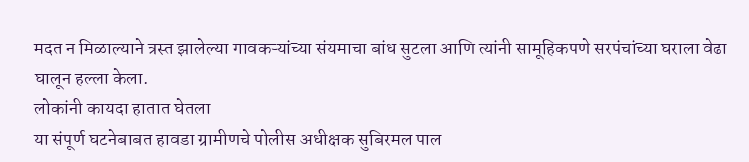मदत न मिळाल्याने त्रस्त झालेल्या गावकऱ्यांच्या संयमाचा बांध सुटला आणि त्यांनी सामूहिकपणे सरपंचांच्या घराला वेढा घालून हल्ला केला.
लोकांनी कायदा हातात घेतला
या संपूर्ण घटनेबाबत हावडा ग्रामीणचे पोलीस अधीक्षक सुबिरमल पाल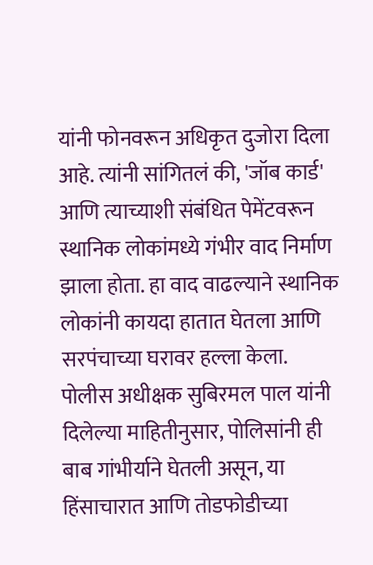यांनी फोनवरून अधिकृत दुजोरा दिला आहे. त्यांनी सांगितलं की, 'जॉब कार्ड' आणि त्याच्याशी संबंधित पेमेंटवरून स्थानिक लोकांमध्ये गंभीर वाद निर्माण झाला होता. हा वाद वाढल्याने स्थानिक लोकांनी कायदा हातात घेतला आणि सरपंचाच्या घरावर हल्ला केला.
पोलीस अधीक्षक सुबिरमल पाल यांनी दिलेल्या माहितीनुसार, पोलिसांनी ही बाब गांभीर्याने घेतली असून, या हिंसाचारात आणि तोडफोडीच्या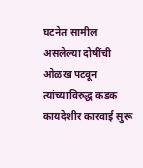घटनेत सामील असलेल्या दोषींची ओळख पटवून त्यांच्याविरुद्ध कडक कायदेशीर कारवाई सुरू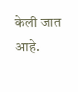केली जात आहे.